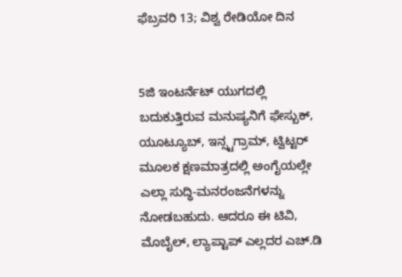ಫೆಬ್ರವರಿ 13; ವಿಶ್ವ ರೇಡಿಯೋ ದಿನ


5ಜಿ ಇಂಟರ್ನೆಟ್ ಯುಗದಲ್ಲಿ ಬದುಕುತ್ತಿರುವ ಮನುಷ್ಯನಿಗೆ ಫೇಸ್ಬುಕ್, ಯೂಟ್ಯೂಬ್, ಇನ್ಸ್ಟಗ್ರಾಮ್, ಟ್ವಿಟ್ಟರ್ ಮೂಲಕ ಕ್ಷಣಮಾತ್ರದಲ್ಲಿ ಅಂಗೈಯಲ್ಲೇ ಎಲ್ಲಾ ಸುದ್ಧಿ-ಮನರಂಜನೆಗಳನ್ನು ನೋಡಬಹುದು. ಆದರೂ ಈ ಟಿವಿ, ಮೊಬೈಲ್, ಲ್ಯಾಪ್ಟಾಪ್ ಎಲ್ಲದರ ಎಚ್.ಡಿ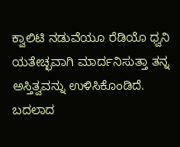ಕ್ವಾಲಿಟಿ ನಡುವೆಯೂ ರೆಡಿಯೊ ಧ್ವನಿ ಯತೇಚ್ಛವಾಗಿ ಮಾರ್ದನಿಸುತ್ತಾ ತನ್ನ ಅಸ್ತಿತ್ವವನ್ನು ಉಳಿಸಿಕೊಂಡಿದೆ. ಬದಲಾದ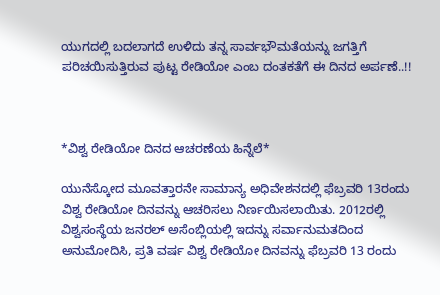ಯುಗದಲ್ಲಿ ಬದಲಾಗದೆ ಉಳಿದು ತನ್ನ ಸಾರ್ವಭೌಮತೆಯನ್ನು ಜಗತ್ತಿಗೆ ಪರಿಚಯಿಸುತ್ತಿರುವ ಪುಟ್ಟ ರೇಡಿಯೋ ಎಂಬ ದಂತಕತೆಗೆ ಈ ದಿನದ ಅರ್ಪಣೆ..!!



*ವಿಶ್ವ ರೇಡಿಯೋ ದಿನದ ಆಚರಣೆಯ ಹಿನ್ನೆಲೆ*

ಯುನೆಸ್ಕೋದ ಮೂವತ್ತಾರನೇ ಸಾಮಾನ್ಯ ಅಧಿವೇಶನದಲ್ಲಿ ಫೆಬ್ರವರಿ 13ರಂದು ವಿಶ್ವ ರೇಡಿಯೋ ದಿನವನ್ನು ಆಚರಿಸಲು ನಿರ್ಣಯಿಸಲಾಯಿತು. 2012ರಲ್ಲಿ ವಿಶ್ವಸಂಸ್ಥೆಯ ಜನರಲ್ ಅಸೆಂಬ್ಲಿಯಲ್ಲಿ ಇದನ್ನು ಸರ್ವಾನುಮತದಿಂದ ಅನುಮೋದಿಸಿ, ಪ್ರತಿ ವರ್ಷ ವಿಶ್ವ ರೇಡಿಯೋ ದಿನವನ್ನು ಫೆಬ್ರವರಿ 13 ರಂದು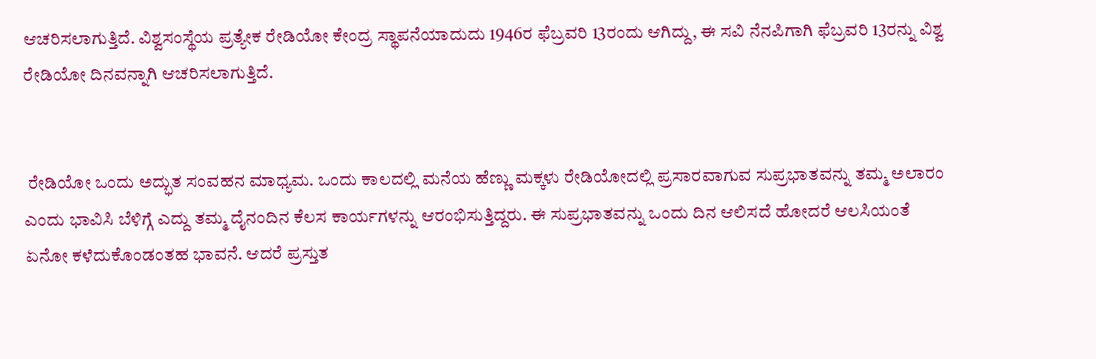ಆಚರಿಸಲಾಗುತ್ತಿದೆ. ವಿಶ್ವಸಂಸ್ಥೆಯ ಪ್ರತ್ಯೇಕ ರೇಡಿಯೋ ಕೇಂದ್ರ ಸ್ಥಾಪನೆಯಾದುದು 1946ರ‌ ಫೆಬ್ರವರಿ 13ರಂದು ಆಗಿದ್ದು, ಈ ಸವಿ ನೆನಪಿಗಾಗಿ ಫೆಬ್ರವರಿ 13ರನ್ನು ವಿಶ್ವ ರೇಡಿಯೋ ದಿನವನ್ನಾಗಿ ಆಚರಿಸಲಾಗುತ್ತಿದೆ.


 ರೇಡಿಯೋ ಒಂದು ಅದ್ಭುತ ಸಂವಹನ ಮಾಧ್ಯಮ. ಒಂದು ಕಾಲದಲ್ಲಿ ಮನೆಯ ಹೆಣ್ಣು ಮಕ್ಕಳು ರೇಡಿಯೋದಲ್ಲಿ ಪ್ರಸಾರವಾಗುವ ಸುಪ್ರಭಾತವನ್ನು ತಮ್ಮ ಅಲಾರಂ ಎಂದು ಭಾವಿಸಿ ಬೆಳಿಗ್ಗೆ ಎದ್ದು ತಮ್ಮ ದೈನಂದಿನ ಕೆಲಸ ಕಾರ್ಯಗಳನ್ನು ಆರಂಭಿಸುತ್ತಿದ್ದರು. ಈ ಸುಪ್ರಭಾತವನ್ನು ಒಂದು ದಿನ ಆಲಿಸದೆ ಹೋದರೆ ಆಲಸಿಯಂತೆ ಏನೋ ಕಳೆದುಕೊಂಡಂತಹ ಭಾವನೆ. ಆದರೆ ಪ್ರಸ್ತುತ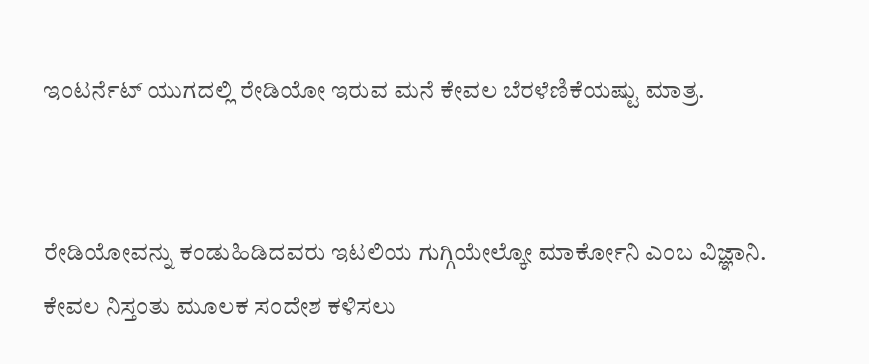ಇಂಟರ್ನೆಟ್ ಯುಗದಲ್ಲಿ ರೇಡಿಯೋ ಇರುವ ಮನೆ ಕೇವಲ ಬೆರಳೆಣಿಕೆಯಷ್ಟು ಮಾತ್ರ.


ರೇಡಿಯೋವನ್ನು ಕಂಡುಹಿಡಿದವರು ಇಟಲಿಯ ಗುಗ್ಗಿಯೇಲ್ಕೋ ಮಾರ್ಕೋನಿ ಎಂಬ ವಿಜ್ಞಾನಿ. ಕೇವಲ ನಿಸ್ತಂತು ಮೂಲಕ ಸಂದೇಶ ಕಳಿಸಲು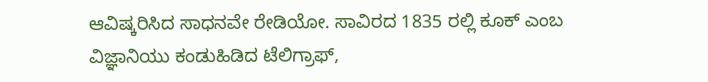ಆವಿಷ್ಕರಿಸಿದ ಸಾಧನವೇ ರೇಡಿಯೋ. ಸಾವಿರದ 1835 ರಲ್ಲಿ ಕೂಕ್ ಎಂಬ ವಿಜ್ಞಾನಿಯು ಕಂಡುಹಿಡಿದ ಟೆಲಿಗ್ರಾಫ್,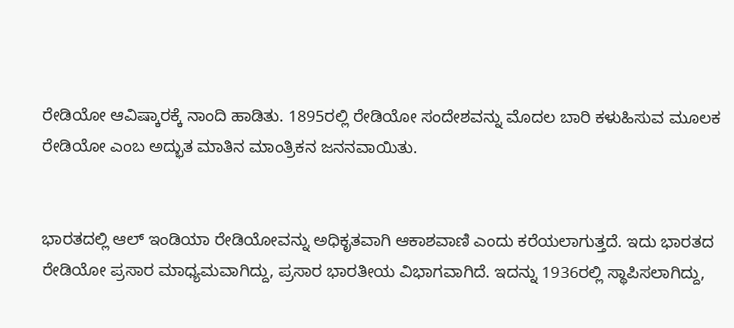ರೇಡಿಯೋ ಆವಿಷ್ಕಾರಕ್ಕೆ ನಾಂದಿ ಹಾಡಿತು. 1895ರಲ್ಲಿ ರೇಡಿಯೋ ಸಂದೇಶವನ್ನು ಮೊದಲ ಬಾರಿ ಕಳುಹಿಸುವ ಮೂಲಕ ರೇಡಿಯೋ ಎಂಬ ಅದ್ಭುತ ಮಾತಿನ ಮಾಂತ್ರಿಕನ ಜನನವಾಯಿತು.


ಭಾರತದಲ್ಲಿ ಆಲ್ ಇಂಡಿಯಾ ರೇಡಿಯೋವನ್ನು ಅಧಿಕೃತವಾಗಿ ಆಕಾಶವಾಣಿ ಎಂದು ಕರೆಯಲಾಗುತ್ತದೆ. ಇದು ಭಾರತದ ರೇಡಿಯೋ ಪ್ರಸಾರ ಮಾಧ್ಯಮವಾಗಿದ್ದು, ಪ್ರಸಾರ ಭಾರತೀಯ ವಿಭಾಗವಾಗಿದೆ. ಇದನ್ನು 1936ರಲ್ಲಿ ಸ್ಥಾಪಿಸಲಾಗಿದ್ದು,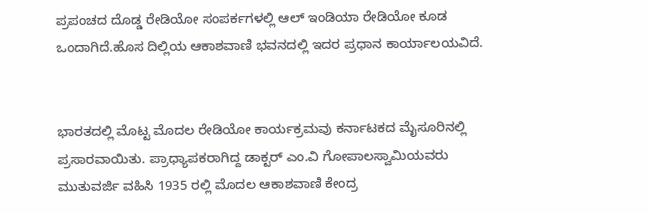ಪ್ರಪಂಚದ ದೊಡ್ಡ ರೇಡಿಯೋ ಸಂಪರ್ಕಗಳಲ್ಲಿ ಆಲ್ ಇಂಡಿಯಾ ರೇಡಿಯೋ ಕೂಡ ಒಂದಾಗಿದೆ.ಹೊಸ ದಿಲ್ಲಿಯ ಆಕಾಶವಾಣಿ ಭವನದಲ್ಲಿ ಇದರ ಪ್ರಧಾನ ಕಾರ್ಯಾಲಯವಿದೆ.


ಭಾರತದಲ್ಲಿ ಮೊಟ್ಟ ಮೊದಲ ರೇಡಿಯೋ ಕಾರ್ಯಕ್ರಮವು ಕರ್ನಾಟಕದ ಮೈಸೂರಿನಲ್ಲಿ ಪ್ರಸಾರವಾಯಿತು. ಪ್ರಾಧ್ಯಾಪಕರಾಗಿದ್ದ ಡಾಕ್ಟರ್ ಎಂ.ವಿ ಗೋಪಾಲಸ್ವಾಮಿಯವರು ಮುತುವರ್ಜಿ ವಹಿಸಿ 1935 ರಲ್ಲಿ ಮೊದಲ ಆಕಾಶವಾಣಿ ಕೇಂದ್ರ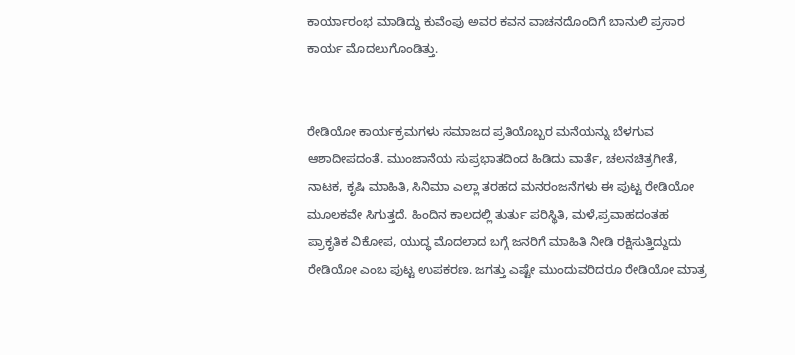ಕಾರ್ಯಾರಂಭ ಮಾಡಿದ್ದು ಕುವೆಂಪು ಅವರ ಕವನ ವಾಚನದೊಂದಿಗೆ ಬಾನುಲಿ ಪ್ರಸಾರ ಕಾರ್ಯ ಮೊದಲುಗೊಂಡಿತ್ತು.


ರೇಡಿಯೋ ಕಾರ್ಯಕ್ರಮಗಳು ಸಮಾಜದ ಪ್ರತಿಯೊಬ್ಬರ ಮನೆಯನ್ನು ಬೆಳಗುವ ಆಶಾದೀಪದಂತೆ. ಮುಂಜಾನೆಯ ಸುಪ್ರಭಾತದಿಂದ ಹಿಡಿದು ವಾರ್ತೆ, ಚಲನಚಿತ್ರಗೀತೆ, ನಾಟಕ, ಕೃಷಿ ಮಾಹಿತಿ, ಸಿನಿಮಾ ಎಲ್ಲಾ ತರಹದ ಮನರಂಜನೆಗಳು ಈ ಪುಟ್ಟ ರೇಡಿಯೋ ಮೂಲಕವೇ ಸಿಗುತ್ತದೆ. ಹಿಂದಿನ ಕಾಲದಲ್ಲಿ ತುರ್ತು ಪರಿಸ್ಥಿತಿ, ಮಳೆ,ಪ್ರವಾಹದಂತಹ ಪ್ರಾಕೃತಿಕ ವಿಕೋಪ, ಯುದ್ಧ ಮೊದಲಾದ ಬಗ್ಗೆ ಜನರಿಗೆ ಮಾಹಿತಿ ನೀಡಿ ರಕ್ಷಿಸುತ್ತಿದ್ದುದು ರೇಡಿಯೋ ಎಂಬ ಪುಟ್ಟ ಉಪಕರಣ. ಜಗತ್ತು ಎಷ್ಟೇ ಮುಂದುವರಿದರೂ ರೇಡಿಯೋ ಮಾತ್ರ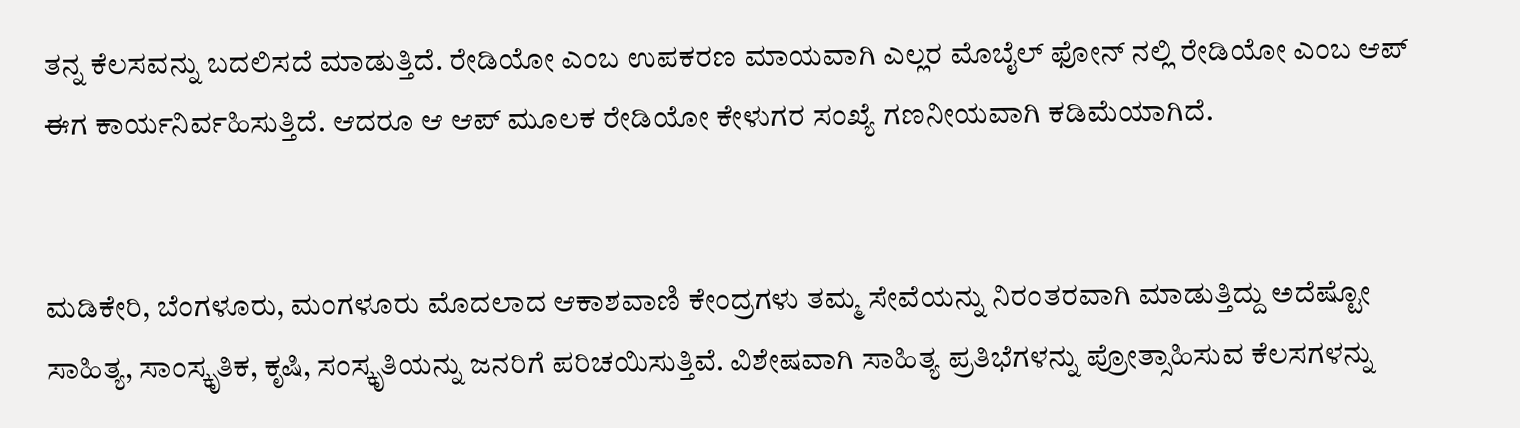ತನ್ನ ಕೆಲಸವನ್ನು ಬದಲಿಸದೆ ಮಾಡುತ್ತಿದೆ. ರೇಡಿಯೋ ಎಂಬ ಉಪಕರಣ ಮಾಯವಾಗಿ ಎಲ್ಲರ ಮೊಬೈಲ್ ಫೋನ್ ನಲ್ಲಿ ರೇಡಿಯೋ ಎಂಬ ಆಪ್ ಈಗ ಕಾರ್ಯನಿರ್ವಹಿಸುತ್ತಿದೆ. ಆದರೂ ಆ ಆಪ್ ಮೂಲಕ ರೇಡಿಯೋ ಕೇಳುಗರ ಸಂಖ್ಯೆ ಗಣನೀಯವಾಗಿ ಕಡಿಮೆಯಾಗಿದೆ.


ಮಡಿಕೇರಿ, ಬೆಂಗಳೂರು, ಮಂಗಳೂರು ಮೊದಲಾದ ಆಕಾಶವಾಣಿ ಕೇಂದ್ರಗಳು ತಮ್ಮ ಸೇವೆಯನ್ನು ನಿರಂತರವಾಗಿ ಮಾಡುತ್ತಿದ್ದು ಅದೆಷ್ಟೋ ಸಾಹಿತ್ಯ, ಸಾಂಸ್ಕೃತಿಕ, ಕೃಷಿ, ಸಂಸ್ಕೃತಿಯನ್ನು ಜನರಿಗೆ ಪರಿಚಯಿಸುತ್ತಿವೆ. ವಿಶೇಷವಾಗಿ ಸಾಹಿತ್ಯ ಪ್ರತಿಭೆಗಳನ್ನು ಪ್ರೋತ್ಸಾಹಿಸುವ ಕೆಲಸಗಳನ್ನು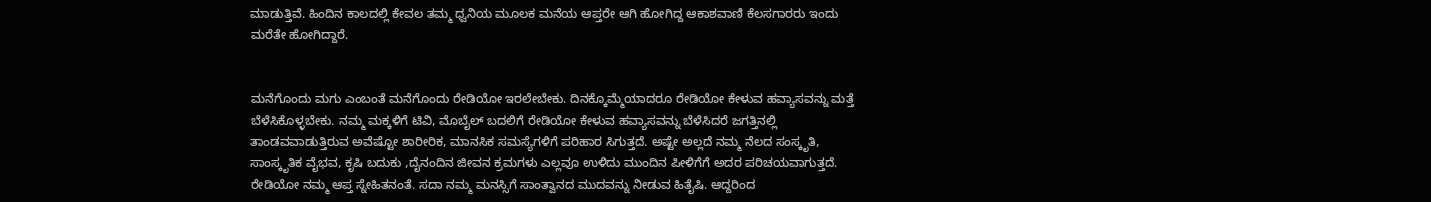ಮಾಡುತ್ತಿವೆ. ಹಿಂದಿನ ಕಾಲದಲ್ಲಿ ಕೇವಲ ತಮ್ಮ ಧ್ವನಿಯ ಮೂಲಕ ಮನೆಯ ಆಪ್ತರೇ ಆಗಿ ಹೋಗಿದ್ದ ಆಕಾಶವಾಣಿ ಕೆಲಸಗಾರರು ಇಂದು ಮರೆತೇ ಹೋಗಿದ್ದಾರೆ.


ಮನೆಗೊಂದು ಮಗು ಎಂಬಂತೆ ಮನೆಗೊಂದು ರೇಡಿಯೋ ಇರಲೇಬೇಕು. ದಿನಕ್ಕೊಮ್ಮೆಯಾದರೂ ರೇಡಿಯೋ ಕೇಳುವ ಹವ್ಯಾಸವನ್ನು ಮತ್ತೆ ಬೆಳೆಸಿಕೊಳ್ಳಬೇಕು. ನಮ್ಮ ಮಕ್ಕಳಿಗೆ ಟಿವಿ, ಮೊಬೈಲ್ ಬದಲಿಗೆ ರೇಡಿಯೋ ಕೇಳುವ ಹವ್ಯಾಸವನ್ನು ಬೆಳೆಸಿದರೆ ಜಗತ್ತಿನಲ್ಲಿ ತಾಂಡವವಾಡುತ್ತಿರುವ ಅವೆಷ್ಟೋ ಶಾರೀರಿಕ, ಮಾನಸಿಕ ಸಮಸ್ಯೆಗಳಿಗೆ ಪರಿಹಾರ ಸಿಗುತ್ತದೆ. ಅಷ್ಟೇ ಅಲ್ಲದೆ ನಮ್ಮ ನೆಲದ ಸಂಸ್ಕೃತಿ, ಸಾಂಸ್ಕೃತಿಕ ವೈಭವ, ಕೃಷಿ ಬದುಕು ,ದೈನಂದಿನ ಜೀವನ ಕ್ರಮಗಳು ಎಲ್ಲವೂ ಉಳಿದು ಮುಂದಿನ ಪೀಳಿಗೆಗೆ ಅದರ ಪರಿಚಯವಾಗುತ್ತದೆ. ರೇಡಿಯೋ ನಮ್ಮ ಆಪ್ತ ಸ್ನೇಹಿತನಂತೆ. ಸದಾ ನಮ್ಮ ಮನಸ್ಸಿಗೆ ಸಾಂತ್ವಾನದ ಮುದವನ್ನು ನೀಡುವ ಹಿತೈಷಿ. ಆದ್ದರಿಂದ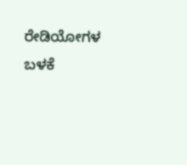ರೇಡಿಯೋಗಳ ಬಳಕೆ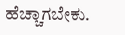ಹೆಚ್ಚಾಗಬೇಕು.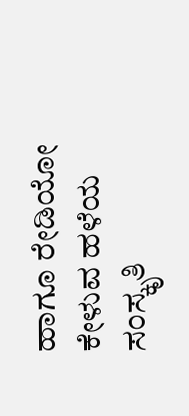ಹಾಗೂ ರೇಡಿಯೋ ಕೇಳುವ ಹಳೆಯ ಸಂಸ್ಕೃತಿ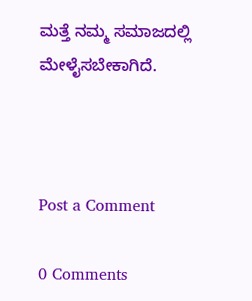ಮತ್ತೆ ನಮ್ಮ ಸಮಾಜದಲ್ಲಿ ಮೇಳೈಸಬೇಕಾಗಿದೆ.



Post a Comment

0 Comments